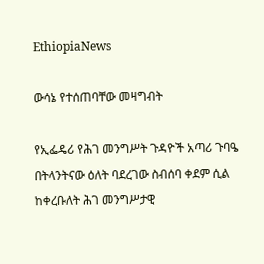EthiopiaNews

ውሳኔ የተሰጠባቸው መዛግብት

የኢፌዴሪ የሕገ መንግሥት ጉዳዮች አጣሪ ጉባዔ በትላንትናው ዕለት ባደረገው ስብሰባ ቀደም ሲል ከቀረቡለት ሕገ መንግሥታዊ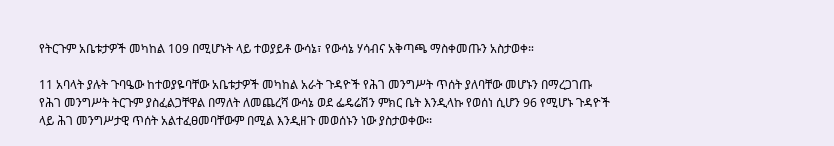የትርጉም አቤቱታዎች መካከል 109 በሚሆኑት ላይ ተወያይቶ ውሳኔ፣ የውሳኔ ሃሳብና አቅጣጫ ማስቀመጡን አስታወቀ።

11 አባላት ያሉት ጉባዔው ከተወያዬባቸው አቤቱታዎች መካከል አራት ጉዳዮች የሕገ መንግሥት ጥሰት ያለባቸው መሆኑን በማረጋገጡ የሕገ መንግሥት ትርጉም ያስፈልጋቸዋል በማለት ለመጨረሻ ውሳኔ ወደ ፌዴሬሽን ምክር ቤት እንዲላኩ የወሰነ ሲሆን 96 የሚሆኑ ጉዳዮች ላይ ሕገ መንግሥታዊ ጥሰት አልተፈፀመባቸውም በሚል እንዲዘጉ መወሰኑን ነው ያስታወቀው፡፡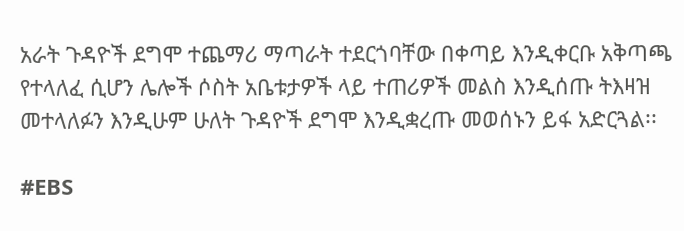አራት ጉዳዮች ደግሞ ተጨማሪ ማጣራት ተደርጎባቸው በቀጣይ እንዲቀርቡ አቅጣጫ የተላለፈ ሲሆን ሌሎች ሶስት አቤቱታዎች ላይ ተጠሪዎች መልስ እንዲሰጡ ትእዛዝ መተላለፉን እንዲሁም ሁለት ጉዳዮች ደግሞ እንዲቋረጡ መወሰኑን ይፋ አድርጓል፡፡

#EBS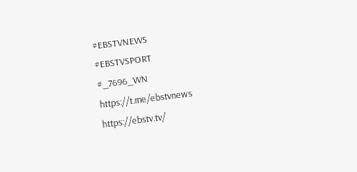#EBSTVNEWS
#EBSTVSPORT
#_7696_WN
https://t.me/ebstvnews
https://ebstv.tv/